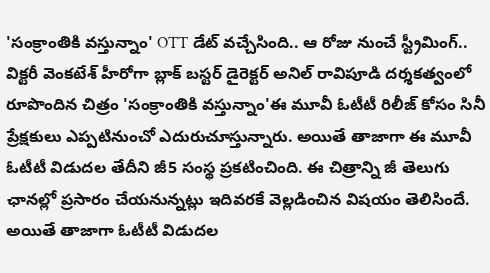'సంక్రాంతికి వస్తున్నాం' OTT డేట్ వచ్చేసింది.. ఆ రోజు నుంచే స్ట్రీమింగ్..
విక్టరీ వెంకటేశ్ హీరోగా బ్లాక్ బస్టర్ డైరెక్టర్ అనిల్ రావిపూడి దర్శకత్వంలో రూపొందిన చిత్రం 'సంక్రాంతికి వస్తున్నాం'ఈ మూవీ ఓటీటీ రిలీజ్ కోసం సినీ ప్రేక్షకులు ఎప్పటినుంచో ఎదురుచూస్తున్నారు. అయితే తాజాగా ఈ మూవీ ఓటీటీ విడుదల తేదీని జీ5 సంస్థ ప్రకటించింది. ఈ చిత్రాన్ని జీ తెలుగు ఛానల్లో ప్రసారం చేయనున్నట్లు ఇదివరకే వెల్లడించిన విషయం తెలిసిందే. అయితే తాజాగా ఓటీటీ విడుదల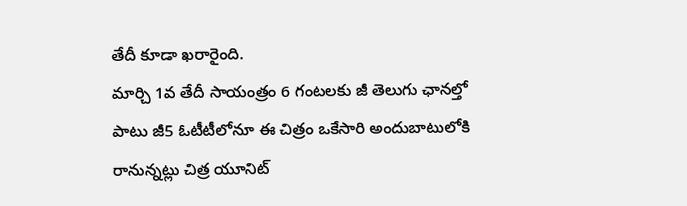తేదీ కూడా ఖరారైంది.
మార్చి 1వ తేదీ సాయంత్రం 6 గంటలకు జీ తెలుగు ఛానల్తో పాటు జీ5 ఓటీటీలోనూ ఈ చిత్రం ఒకేసారి అందుబాటులోకి రానున్నట్లు చిత్ర యూనిట్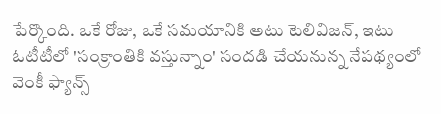పేర్కొంది. ఒకే రోజు, ఒకే సమయానికి అటు టెలివిజన్, ఇటు ఓటీటీలో 'సంక్రాంతికి వస్తున్నాం' సందడి చేయనున్న నేపథ్యంలో వెంకీ ఫ్యాన్స్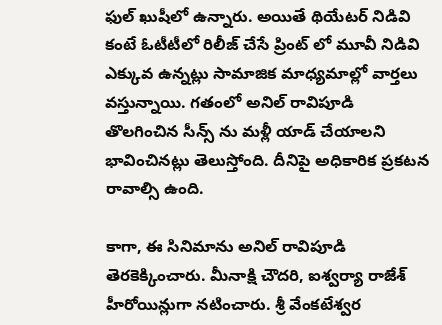ఫుల్ ఖుషీలో ఉన్నారు. అయితే థియేటర్ నిడివి కంటే ఓటీటీలో రిలీజ్ చేసే ప్రింట్ లో మూవీ నిడివి ఎక్కువ ఉన్నట్లు సామాజిక మాధ్యమాల్లో వార్తలు వస్తున్నాయి. గతంలో అనిల్ రావిపూడి తొలగించిన సీన్స్ ను మళ్లీ యాడ్ చేయాలని భావించినట్లు తెలుస్తోంది. దీనిపై అధికారిక ప్రకటన రావాల్సి ఉంది.

కాగా, ఈ సినిమాను అనిల్ రావిపూడి తెరకెక్కించారు. మీనాక్షి చౌదరి, ఐశ్వర్యా రాజేశ్ హీరోయిన్లుగా నటించారు. శ్రీ వేంకటేశ్వర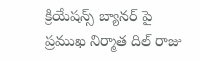క్రియేషన్స్ బ్యానర్ పై ప్రముఖ నిర్మాత దిల్ రాజు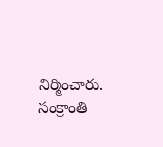నిర్మించారు. సంక్రాంతి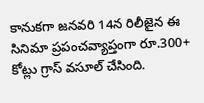కానుకగా జనవరి 14న రిలీజైన ఈ సినిమా ప్రపంచవ్యాప్తంగా రూ.300+ కోట్లు గ్రాస్ వసూల్ చేసింది.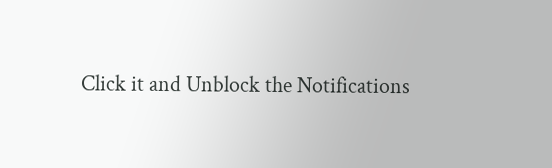Click it and Unblock the Notifications